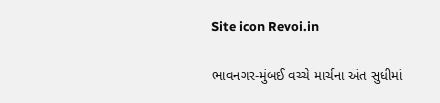Site icon Revoi.in

ભાવનગર-મુંબઈ વચ્ચે માર્ચના અંત સુધીમાં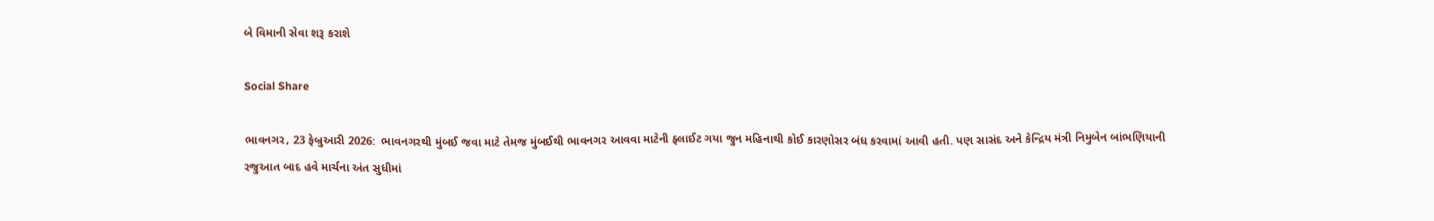બે વિમાની સેવા શરૂ કરાશે

Social Share

ભાવનગર, 23 ફેબ્રુઆરી 2026:  ભાવનગરથી મુંબઈ જવા માટે તેમજ મુંબઈથી ભાવનગર આવવા માટેની ફ્લાઈટ ગયા જુન મહિનાથી કોઈ કારણોસર બંધ કરવામાં આવી હતી. પણ સાસંદ અને કેન્દ્રિય મંત્રી નિમુબેન બાંભણિયાની રજુઆત બાદ હવે માર્ચના અંત સુધીમાં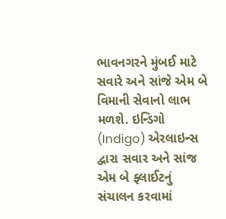ભાવનગરને મુંબઈ માટે સવારે અને સાંજે એમ બે વિમાની સેવાનો લાભ મળશે. ઇન્ડિગો (Indigo) એરલાઇન્સ દ્વારા સવાર અને સાંજ એમ બે ફ્લાઈટનું સંચાલન કરવામાં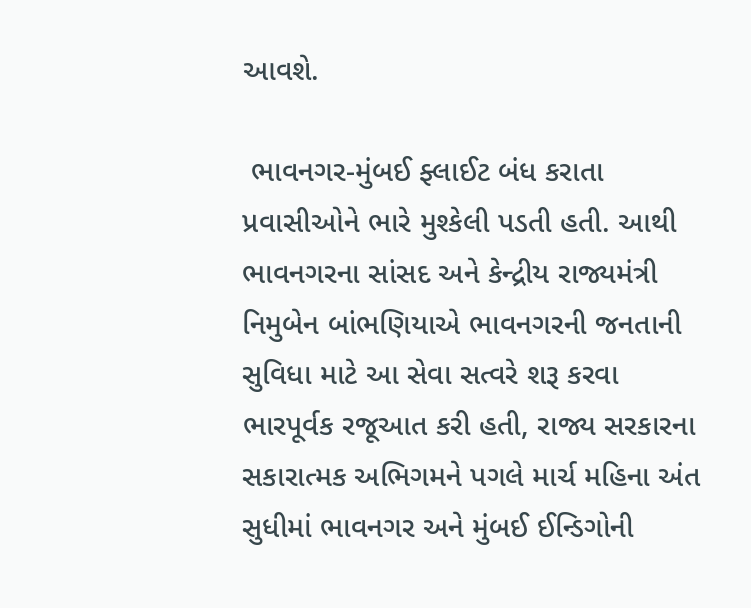આવશે.

 ભાવનગર-મુંબઈ ફ્લાઈટ બંધ કરાતા પ્રવાસીઓને ભારે મુશ્કેલી પડતી હતી. આથી ભાવનગરના સાંસદ અને કેન્દ્રીય રાજ્યમંત્રી નિમુબેન બાંભણિયાએ ભાવનગરની જનતાની સુવિધા માટે આ સેવા સત્વરે શરૂ કરવા ભારપૂર્વક રજૂઆત કરી હતી, રાજ્ય સરકારના સકારાત્મક અભિગમને પગલે માર્ચ મહિના અંત સુધીમાં ભાવનગર અને મુંબઈ ઈન્ડિગોની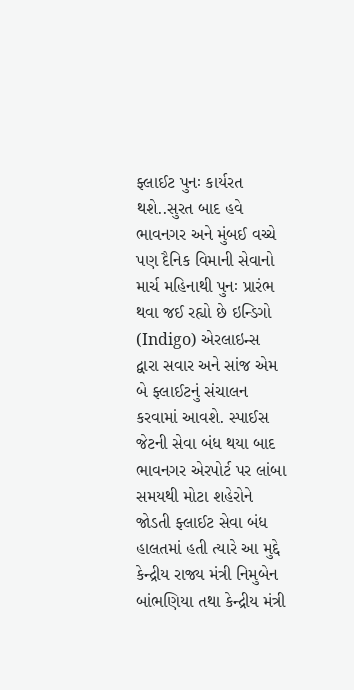ફ્લાઈટ પુનઃ કાર્યરત થશે..સુરત બાદ હવે ભાવનગર અને મુંબઈ વચ્ચે પણ દૈનિક વિમાની સેવાનો માર્ચ મહિનાથી પુનઃ પ્રારંભ થવા જઈ રહ્યો છે ઇન્ડિગો (Indigo) એરલાઇન્સ દ્વારા સવાર અને સાંજ એમ બે ફ્લાઈટનું સંચાલન કરવામાં આવશે. સ્પાઈસ જેટની સેવા બંધ થયા બાદ ભાવનગર એરપોર્ટ પર લાંબા સમયથી મોટા શહેરોને જોડતી ફ્લાઈટ સેવા બંધ હાલતમાં હતી ત્યારે આ મુદ્દે કેન્દ્રીય રાજ્ય મંત્રી નિમુબેન બાંભણિયા તથા કેન્દ્રીય મંત્રી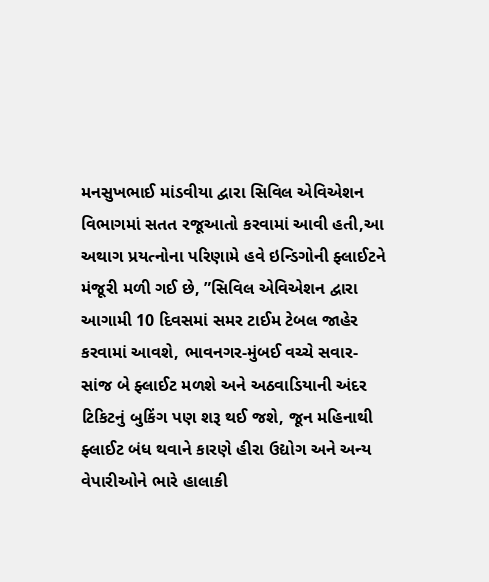મનસુખભાઈ માંડવીયા દ્વારા સિવિલ એવિએશન વિભાગમાં સતત રજૂઆતો કરવામાં આવી હતી,આ અથાગ પ્રયત્નોના પરિણામે હવે ઇન્ડિગોની ફ્લાઈટને મંજૂરી મળી ગઈ છે, ”સિવિલ એવિએશન દ્વારા આગામી 10 દિવસમાં સમર ટાઈમ ટેબલ જાહેર કરવામાં આવશે, ભાવનગર-મુંબઈ વચ્ચે સવાર-સાંજ બે ફ્લાઈટ મળશે અને અઠવાડિયાની અંદર ટિકિટનું બુકિંગ પણ શરૂ થઈ જશે, જૂન મહિનાથી ફ્લાઈટ બંધ થવાને કારણે હીરા ઉદ્યોગ અને અન્ય વેપારીઓને ભારે હાલાકી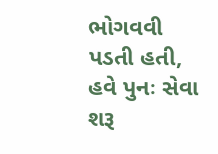ભોગવવી પડતી હતી, હવે પુનઃ સેવા શરૂ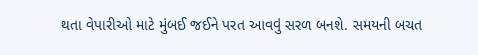થતા વેપારીઓ માટે મુંબઈ જઈને પરત આવવું સરળ બનશે. સમયની બચત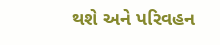થશે અને પરિવહન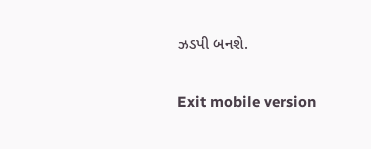ઝડપી બનશે.

Exit mobile version